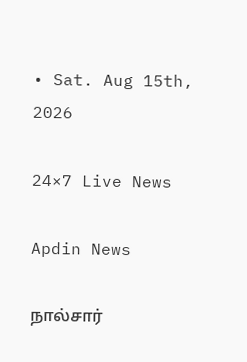• Sat. Aug 15th, 2026

24×7 Live News

Apdin News

நால்சார்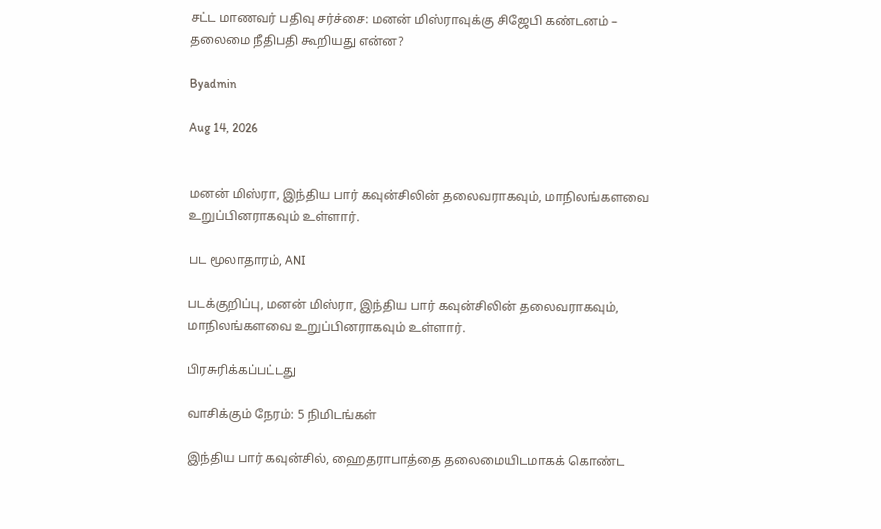சட்ட மாணவர் பதிவு சர்ச்சை: மனன் மிஸ்ராவுக்கு சிஜேபி கண்டனம் – தலைமை நீதிபதி கூறியது என்ன?

Byadmin

Aug 14, 2026


மனன் மிஸ்ரா, இந்திய பார் கவுன்சிலின் தலைவராகவும், மாநிலங்களவை உறுப்பினராகவும் உள்ளார்.

பட மூலாதாரம், ANI

படக்குறிப்பு, மனன் மிஸ்ரா, இந்திய பார் கவுன்சிலின் தலைவராகவும், மாநிலங்களவை உறுப்பினராகவும் உள்ளார்.

பிரசுரிக்கப்பட்டது

வாசிக்கும் நேரம்: 5 நிமிடங்கள்

இந்திய பார் கவுன்சில், ஹைதராபாத்தை தலைமையிடமாகக் கொண்ட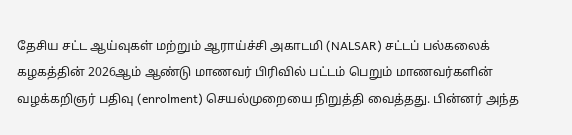தேசிய சட்ட ஆய்வுகள் மற்றும் ஆராய்ச்சி அகாடமி (NALSAR) சட்டப் பல்கலைக் கழகத்தின் 2026ஆம் ஆண்டு மாணவர் பிரிவில் பட்டம் பெறும் மாணவர்களின் வழக்கறிஞர் பதிவு (enrolment) செயல்முறையை நிறுத்தி வைத்தது. பின்னர் அந்த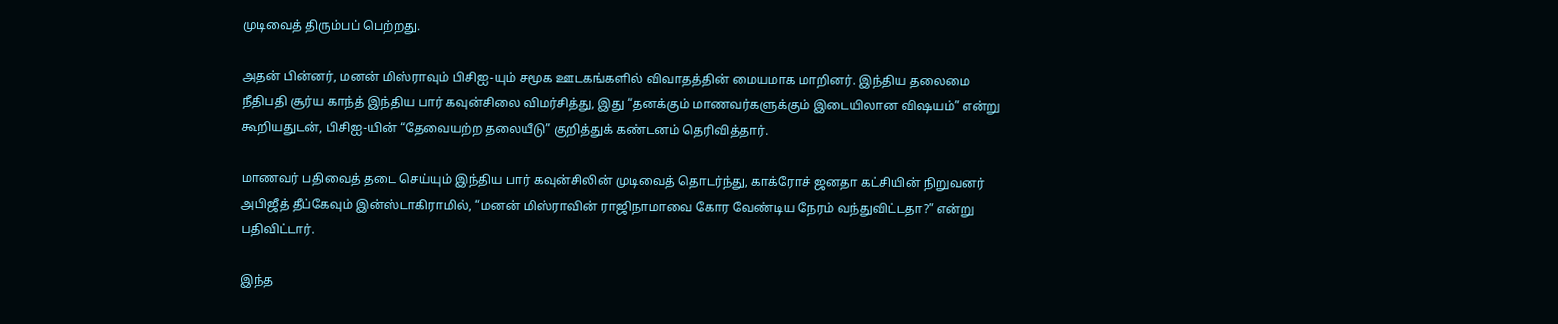முடிவைத் திரும்பப் பெற்றது.

அதன் பின்னர், மனன் மிஸ்ராவும் பிசிஐ-யும் சமூக ஊடகங்களில் விவாதத்தின் மையமாக மாறினர். இந்திய தலைமை நீதிபதி சூர்ய காந்த் இந்திய பார் கவுன்சிலை விமர்சித்து, இது “தனக்கும் மாணவர்களுக்கும் இடையிலான விஷயம்” என்று கூறியதுடன், பிசிஐ-யின் “தேவையற்ற தலையீடு” குறித்துக் கண்டனம் தெரிவித்தார்.

மாணவர் பதிவைத் தடை செய்யும் இந்திய பார் கவுன்சிலின் முடிவைத் தொடர்ந்து, காக்ரோச் ஜனதா கட்சியின் நிறுவனர் அபிஜீத் தீப்கேவும் இன்ஸ்டாகிராமில், “மனன் மிஸ்ராவின் ராஜிநாமாவை கோர வேண்டிய நேரம் வந்துவிட்டதா?” என்று பதிவிட்டார்.

இந்த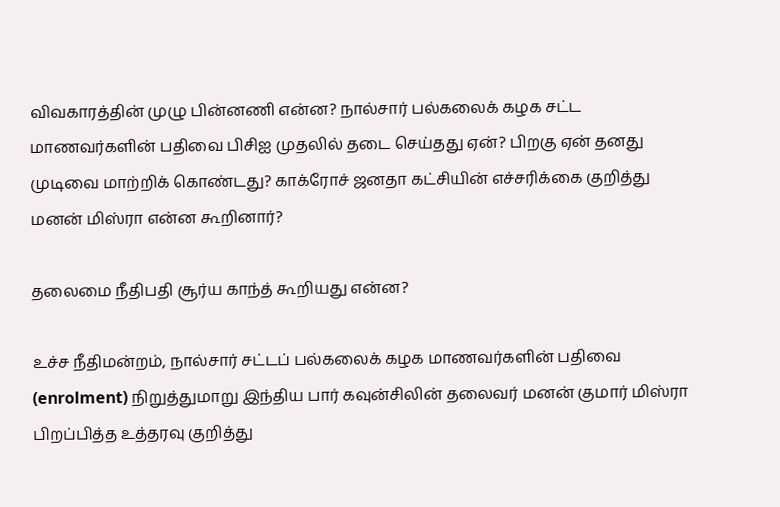விவகாரத்தின் முழு பின்னணி என்ன? நால்சார் பல்கலைக் கழக சட்ட மாணவர்களின் பதிவை பிசிஐ முதலில் தடை செய்தது ஏன்? பிறகு ஏன் தனது முடிவை மாற்றிக் கொண்டது? காக்ரோச் ஜனதா கட்சியின் எச்சரிக்கை குறித்து மனன் மிஸ்ரா என்ன கூறினார்?

தலைமை நீதிபதி சூர்ய காந்த் கூறியது என்ன?

உச்ச நீதிமன்றம், நால்சார் சட்டப் பல்கலைக் கழக மாணவர்களின் பதிவை (enrolment) நிறுத்துமாறு இந்திய பார் கவுன்சிலின் தலைவர் மனன் குமார் மிஸ்ரா பிறப்பித்த உத்தரவு குறித்து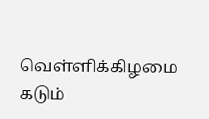வெள்ளிக்கிழமை கடும்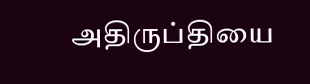அதிருப்தியை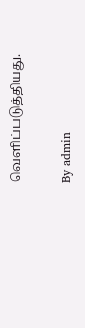வெளிப்படுத்தியது.

By admin